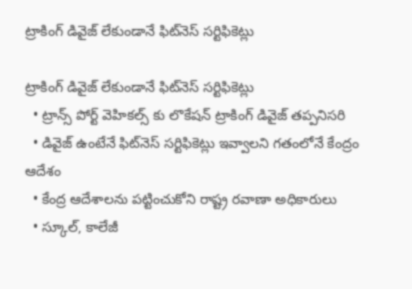ట్రాకింగ్ డివైజ్ లేకుండానే ఫిట్‌‌నెస్ సర్టిఫికెట్లు

ట్రాకింగ్ డివైజ్ లేకుండానే ఫిట్‌‌నెస్ సర్టిఫికెట్లు
  • ట్రాన్స్ పోర్ట్ వెహికల్స్ కు లొకేషన్ ట్రాకింగ్ డివైజ్ తప్పనిసరి
  • డివైజ్ ఉంటేనే ఫిట్‌‌నెస్ సర్టిఫికెట్లు ఇవ్వాలని గతంలోనే కేంద్రం ఆదేశం
  • కేంద్ర ఆదేశాలను పట్టించుకోని రాష్ట్ర రవాణా అధికారులు
  • స్కూల్, కాలేజీ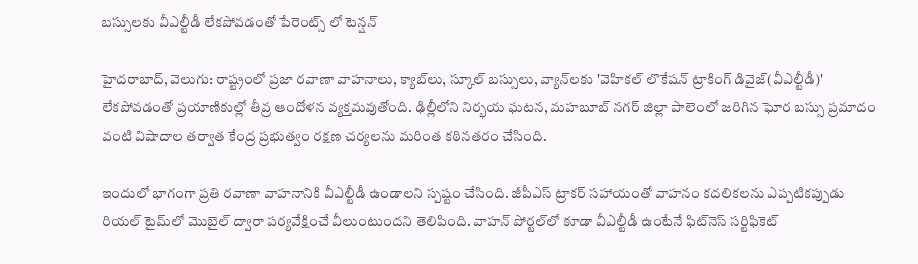బస్సులకు వీఎల్టీడీ లేకపోవడంతో పేరెంట్స్ లో టెన్షన్

హైదరాబాద్, వెలుగు: రాష్ట్రంలో ప్రజా రవాణా వాహనాలు, క్యాబ్‌‌లు, స్కూల్ బస్సులు, వ్యాన్‌‌లకు 'వెహికల్ లొకేషన్ ట్రాకింగ్ డివైజ్(వీఎల్టీడీ)' లేకపోవడంతో ప్రయాణికుల్లో తీవ్ర ఆందోళన వ్యక్తమవుతోంది. ఢిల్లీలోని నిర్భయ ఘటన, మహబూబ్ నగర్ జిల్లా పాలెంలో జరిగిన ఘోర బస్సు ప్రమాదం వంటి విషాదాల తర్వాత కేంద్ర ప్రభుత్వం రక్షణ చర్యలను మరింత కఠినతరం చేసింది.

ఇందులో భాగంగా ప్రతి రవాణా వాహనానికి వీఎల్టీడీ ఉండాలని స్పష్టం చేసింది. జీపీఎస్ ట్రాకర్ సహాయంతో వాహనం కదలికలను ఎప్పటికప్పుడు రియల్ టైమ్‌‌లో మొబైల్ ద్వారా పర్యవేక్షించే వీలుంటుందని తెలిపింది. వాహన్ పోర్టల్‌‌లో కూడా వీఎల్టీడీ ఉంటేనే ఫిట్‌‌నెస్ సర్టిఫికెట్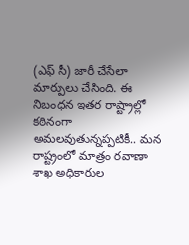(ఎఫ్ సీ) జారీ చేసేలా మార్పులు చేసింది. ఈ నిబంధన ఇతర రాష్ట్రాల్లో కఠినంగా అమలవుతున్నప్పటికీ.. మన రాష్ట్రంలో మాత్రం రవాణా శాఖ అధికారుల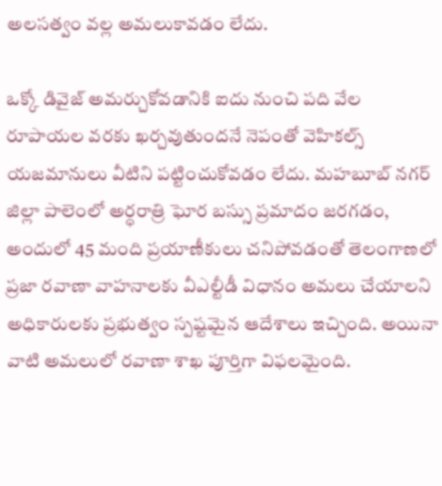అలసత్వం వల్ల అమలుకావడం లేదు.

ఒక్కో డివైజ్ అమర్చుకోవడానికి ఐదు నుంచి పది వేల రూపాయల వరకు ఖర్చవుతుందనే నెపంతో వెహికల్స్ యజమానులు వీటిని పట్టించుకోవడం లేదు. మహబూబ్ నగర్ జిల్లా పాలెంలో అర్ధరాత్రి ఘోర బస్సు ప్రమాదం జరగడం, అందులో 45 మంది ప్రయాణీకులు చనిపోవడంతో తెలంగాణలో ప్రజా రవాణా వాహనాలకు వీఎల్టీడీ విధానం అమలు చేయాలని అధికారులకు ప్రభుత్వం స్పష్టమైన ఆదేశాలు ఇచ్చింది. అయినా వాటి అమలులో రవాణా శాఖ పూర్తిగా విఫలమైంది.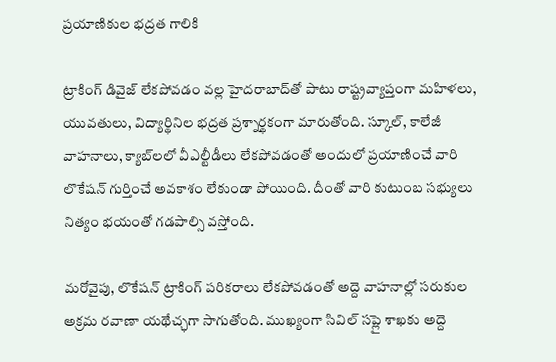ప్రయాణికుల భద్రత గాలికి

ట్రాకింగ్ డివైజ్ లేకపోవడం వల్ల హైదరాబాద్‌‌తో పాటు రాష్ట్రవ్యాప్తంగా మహిళలు, యువతులు, విద్యార్థినిల భద్రత ప్రశ్నార్థకంగా మారుతోంది. స్కూల్, కాలేజీ వాహనాలు, క్యాబ్‌‌లలో వీఎల్టీడీలు లేకపోవడంతో అందులో ప్రయాణించే వారి లొకేషన్ గుర్తించే అవకాశం లేకుండా పోయింది. దీంతో వారి కుటుంబ సభ్యులు నిత్యం భయంతో గడపాల్సి వస్తోంది.

మరోవైపు, లొకేషన్ ట్రాకింగ్ పరికరాలు లేకపోవడంతో అద్దె వాహనాల్లో సరుకుల అక్రమ రవాణా యథేచ్ఛగా సాగుతోంది. ముఖ్యంగా సివిల్ సప్లై శాఖకు అద్దె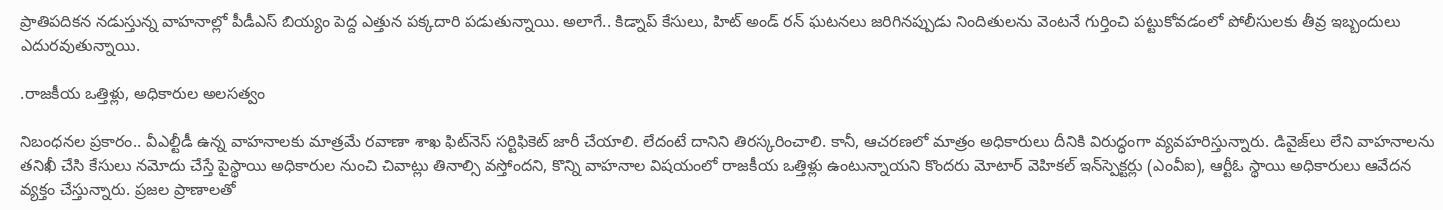ప్రాతిపదికన నడుస్తున్న వాహనాల్లో పీడీఎస్ బియ్యం పెద్ద ఎత్తున పక్కదారి పడుతున్నాయి. అలాగే.. కిడ్నాప్ కేసులు, హిట్ అండ్ రన్ ఘటనలు జరిగినప్పుడు నిందితులను వెంటనే గుర్తించి పట్టుకోవడంలో పోలీసులకు తీవ్ర ఇబ్బందులు ఎదురవుతున్నాయి.

.రాజకీయ ఒత్తిళ్లు, అధికారుల అలసత్వం

నిబంధనల ప్రకారం.. వీఎల్టీడీ ఉన్న వాహనాలకు మాత్రమే రవాణా శాఖ ఫిట్‌‌నెస్ సర్టిఫికెట్ జారీ చేయాలి. లేదంటే దానిని తిరస్కరించాలి. కానీ, ఆచరణలో మాత్రం అధికారులు దీనికి విరుద్ధంగా వ్యవహరిస్తున్నారు. డివైజ్‌‌లు లేని వాహనాలను తనిఖీ చేసి కేసులు నమోదు చేస్తే పైస్థాయి అధికారుల నుంచి చివాట్లు తినాల్సి వస్తోందని, కొన్ని వాహనాల విషయంలో రాజకీయ ఒత్తిళ్లు ఉంటున్నాయని కొందరు మోటార్ వెహికల్ ఇన్‌‌స్పెక్టర్లు (ఎంవీఐ), ఆర్టీఓ స్థాయి అధికారులు ఆవేదన వ్యక్తం చేస్తున్నారు. ప్రజల ప్రాణాలతో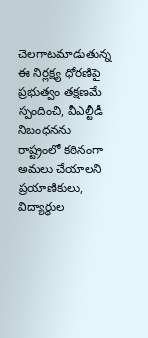చెలగాటమాడుతున్న ఈ నిర్లక్ష్య ధోరణిపై ప్రభుత్వం తక్షణమే స్పందించి, వీఎల్టీడీ నిబంధనను రాష్ట్రంలో కఠినంగా అమలు చేయాలని ప్రయాణికులు, విద్యార్థుల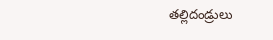తల్లిదండ్రులు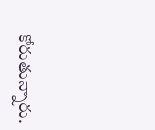కోరుతున్నారు.